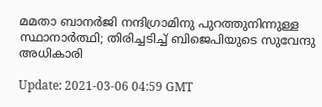മമതാ ബാനര്‍ജി നന്ദിഗ്രാമിനു പുറത്തുനിന്നുള്ള സ്ഥാനാര്‍ത്ഥി; തിരിച്ചടിച്ച് ബിജെപിയുടെ സുവേന്ദു അധികാരി

Update: 2021-03-06 04:59 GMT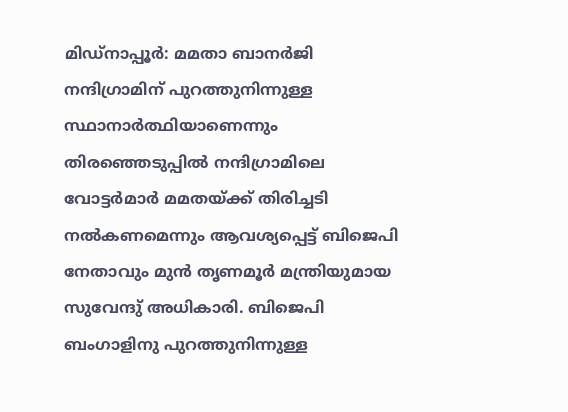മിഡ്‌നാപ്പൂര്‍: മമതാ ബാനര്‍ജി നന്ദിഗ്രാമിന് പുറത്തുനിന്നുള്ള സ്ഥാനാര്‍ത്ഥിയാണെന്നും തിരഞ്ഞെടുപ്പില്‍ നന്ദിഗ്രാമിലെ വോട്ടര്‍മാര്‍ മമതയ്ക്ക് തിരിച്ചടി നല്‍കണമെന്നും ആവശ്യപ്പെട്ട് ബിജെപി നേതാവും മുന്‍ തൃണമൂര്‍ മന്ത്രിയുമായ സുവേന്ദു് അധികാരി. ബിജെപി ബംഗാളിനു പുറത്തുനിന്നുള്ള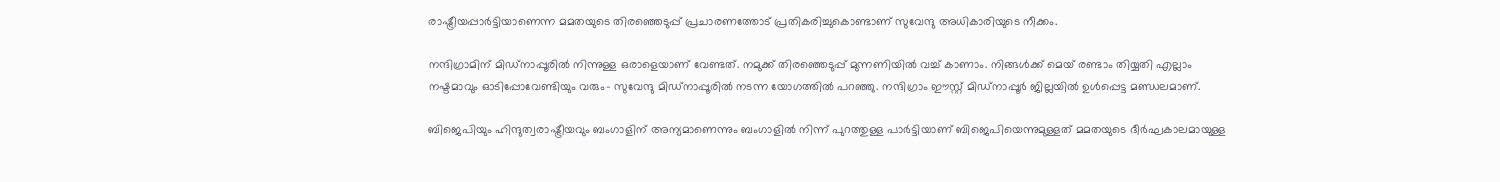രാഷ്ട്രീയപ്പാര്‍ട്ടിയാണെന്ന മമതയുടെ തിരഞ്ഞെടുപ്പ് പ്രചാരണത്തോട് പ്രതികരിച്ചുകൊണ്ടാണ് സുവേന്ദു അധികാരിയുടെ നീക്കം.

നന്ദിഗ്രാമിന് മിഡ്‌നാപ്പൂരില്‍ നിന്നുള്ള ഒരാളെയാണ് വേണ്ടത്. നമുക്ക് തിരഞ്ഞെടുപ്പ് മുന്നണിയില്‍ വച്ച് കാണാം. നിങ്ങള്‍ക്ക് മെയ് രണ്ടാം തിയ്യതി എല്ലാം നഷ്ടമാവും ഓടിപ്പോവേണ്ടിയും വരും- സുവേന്ദു മിഡ്‌നാപ്പൂരില്‍ നടന്ന യോഗത്തില്‍ പറഞ്ഞു. നന്ദിഗ്രാം ഈസ്റ്റ് മിഡ്‌നാപ്പൂര്‍ ജില്ലയില്‍ ഉള്‍പ്പെട്ട മണ്ഡലമാണ്.

ബിജെപിയും ഹിന്ദുത്വരാഷ്ട്രീയവും ബംഗാളിന് അന്യമാണെന്നും ബംഗാളില്‍ നിന്ന് പുറത്തുള്ള പാര്‍ട്ടിയാണ് ബിജെപിയെന്നുമുള്ളത് മമതയുടെ ദീര്‍ഘകാലമായുള്ള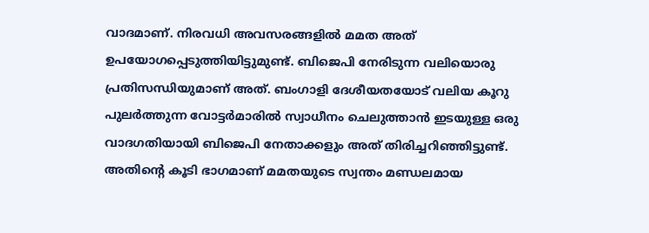വാദമാണ്. നിരവധി അവസരങ്ങളില്‍ മമത അത് ഉപയോഗപ്പെടുത്തിയിട്ടുമുണ്ട്. ബിജെപി നേരിടുന്ന വലിയൊരു പ്രതിസന്ധിയുമാണ് അത്. ബംഗാളി ദേശീയതയോട് വലിയ കൂറു പുലര്‍ത്തുന്ന വോട്ടര്‍മാരില്‍ സ്വാധീനം ചെലുത്താന്‍ ഇടയുള്ള ഒരു വാദഗതിയായി ബിജെപി നേതാക്കളും അത് തിരിച്ചറിഞ്ഞിട്ടുണ്ട്. അതിന്റെ കൂടി ഭാഗമാണ് മമതയുടെ സ്വന്തം മണ്ഡലമായ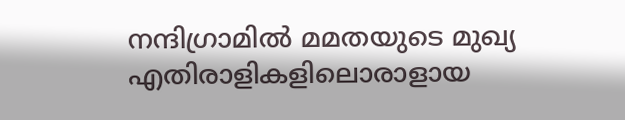നന്ദിഗ്രാമില്‍ മമതയുടെ മുഖ്യ എതിരാളികളിലൊരാളായ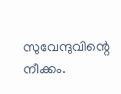സുവേന്ദുവിന്റെ നീക്കം.